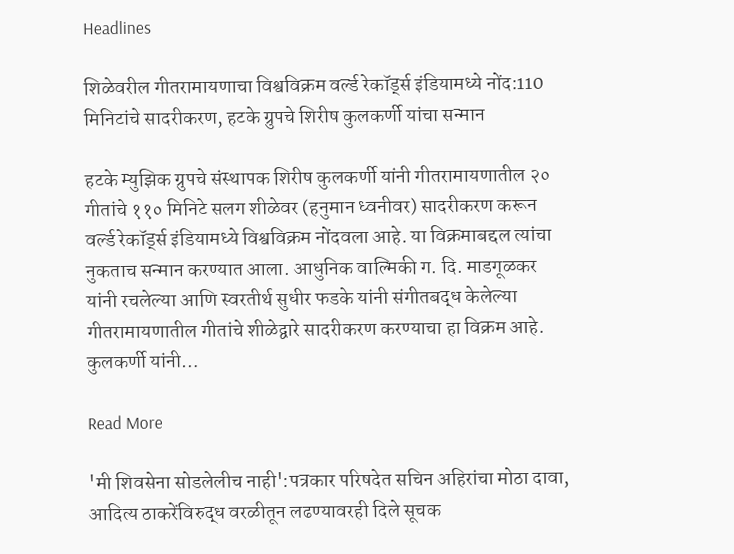Headlines

शिळेवरील गीतरामायणाचा विश्वविक्रम वर्ल्ड रेकॉर्ड्स इंडियामध्ये नोंद:110 मिनिटांचे सादरीकरण, हटके ग्रुपचे शिरीष कुलकर्णी यांचा सन्मान

हटके म्युझिक ग्रुपचे संस्थापक शिरीष कुलकर्णी यांनी गीतरामायणातील २० गीतांचे ११० मिनिटे सलग शीळेवर (हनुमान ध्वनीवर) सादरीकरण करून वर्ल्ड रेकॉर्ड्स इंडियामध्ये विश्वविक्रम नोंदवला आहे. या विक्रमाबद्दल त्यांचा नुकताच सन्मान करण्यात आला. आधुनिक वाल्मिकी ग. दि. माडगूळकर यांनी रचलेल्या आणि स्वरतीर्थ सुधीर फडके यांनी संगीतबद्ध केलेल्या गीतरामायणातील गीतांचे शीळेद्वारे सादरीकरण करण्याचा हा विक्रम आहे. कुलकर्णी यांनी…

Read More

'मी शिवसेना सोडलेलीच नाही':पत्रकार परिषदेत सचिन अहिरांचा मोठा दावा, आदित्य ठाकरेंविरुद्ध वरळीतून लढण्यावरही दिले सूचक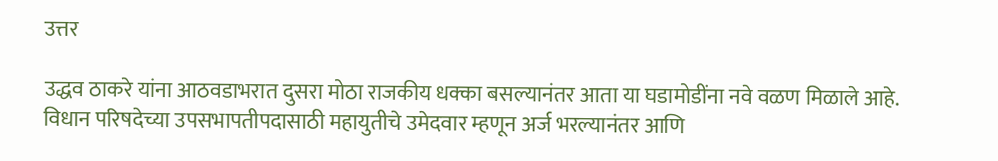उत्तर

उद्धव ठाकरे यांना आठवडाभरात दुसरा मोठा राजकीय धक्का बसल्यानंतर आता या घडामोडींना नवे वळण मिळाले आहे. विधान परिषदेच्या उपसभापतीपदासाठी महायुतीचे उमेदवार म्हणून अर्ज भरल्यानंतर आणि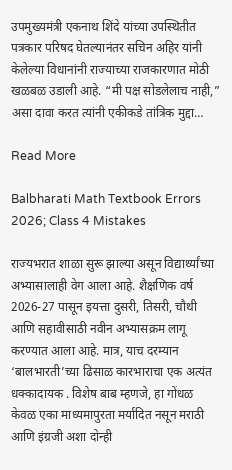उपमुख्यमंत्री एकनाथ शिंदे यांच्या उपस्थितीत पत्रकार परिषद घेतल्यानंतर सचिन अहिर यांनी केलेल्या विधानांनी राज्याच्या राजकारणात मोठी खळबळ उडाली आहे. “मी पक्ष सोडलेलाच नाही,” असा दावा करत त्यांनी एकीकडे तांत्रिक मुद्दा…

Read More

Balbharati Math Textbook Errors 2026; Class 4 Mistakes

राज्यभरात शाळा सुरू झाल्या असून विद्यार्थ्यांच्या अभ्यासालाही वेग आला आहे. शैक्षणिक वर्ष 2026-27 पासून इयत्ता दुसरी, तिसरी, चौथी आणि सहावीसाठी नवीन अभ्यासक्रम लागू करण्यात आला आहे. मात्र, याच दरम्यान ‘बालभारती’च्या ढिसाळ कारभाराचा एक अत्यंत धक्कादायक . विशेष बाब म्हणजे, हा गोंधळ केवळ एका माध्यमापुरता मर्यादित नसून मराठी आणि इंग्रजी अशा दोन्ही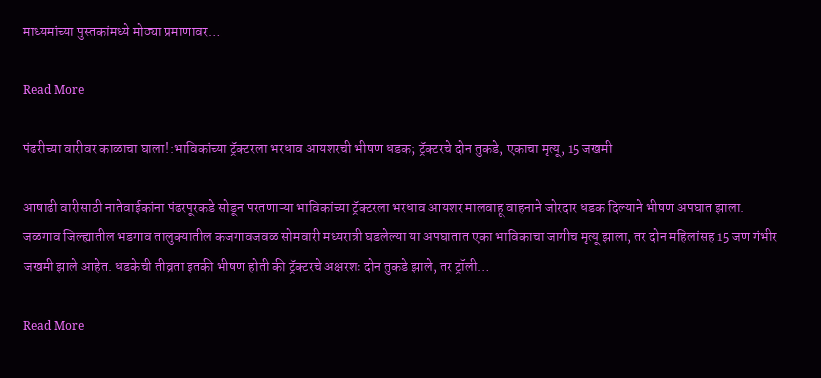माध्यमांच्या पुस्तकांमध्ये मोठ्या प्रमाणावर…

Read More

पंढरीच्या वारीवर काळाचा घाला!:भाविकांच्या ट्रॅक्टरला भरधाव आयशरची भीषण धडक; ट्रॅक्टरचे दोन तुकडे, एकाचा मृत्यू, 15 जखमी

आषाढी वारीसाठी नातेवाईकांना पंढरपूरकडे सोडून परतणाऱ्या भाविकांच्या ट्रॅक्टरला भरधाव आयशर मालवाहू वाहनाने जोरदार धडक दिल्याने भीषण अपघात झाला. जळगाव जिल्ह्यातील भडगाव तालुक्यातील कजगावजवळ सोमवारी मध्यरात्री घडलेल्या या अपघातात एका भाविकाचा जागीच मृत्यू झाला, तर दोन महिलांसह 15 जण गंभीर जखमी झाले आहेत. धडकेची तीव्रता इतकी भीषण होती की ट्रॅक्टरचे अक्षरशः दोन तुकडे झाले, तर ट्रॉली…

Read More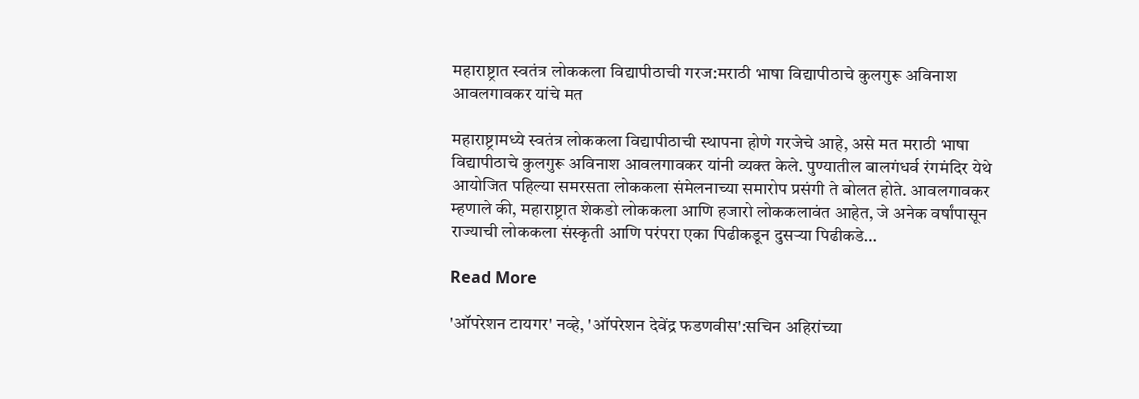महाराष्ट्रात स्वतंत्र लोककला विद्यापीठाची गरज:मराठी भाषा विद्यापीठाचे कुलगुरू अविनाश आवलगावकर यांचे मत

महाराष्ट्रामध्ये स्वतंत्र लोककला विद्यापीठाची स्थापना होणे गरजेचे आहे, असे मत मराठी भाषा विद्यापीठाचे कुलगुरू अविनाश आवलगावकर यांनी व्यक्त केले. पुण्यातील बालगंधर्व रंगमंदिर येथे आयोजित पहिल्या समरसता लोककला संमेलनाच्या समारोप प्रसंगी ते बोलत होते. आवलगावकर म्हणाले की, महाराष्ट्रात शेकडो लोककला आणि हजारो लोककलावंत आहेत, जे अनेक वर्षांपासून राज्याची लोककला संस्कृती आणि परंपरा एका पिढीकडून दुसऱ्या पिढीकडे…

Read More

'ऑपरेशन टायगर' नव्हे, 'ऑपरेशन देवेंद्र फडणवीस':सचिन अहिरांच्या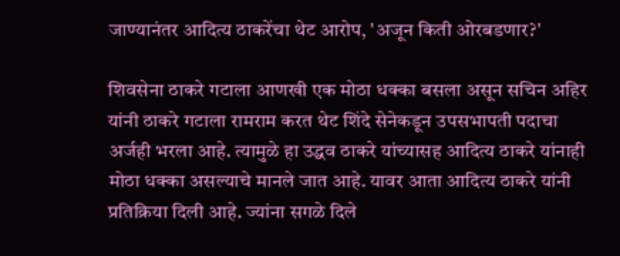जाण्यानंतर आदित्य ठाकरेंचा थेट आरोप, 'अजून किती ओरबडणार?'

शिवसेना ठाकरे गटाला आणखी एक मोठा धक्का बसला असून सचिन अहिर यांनी ठाकरे गटाला रामराम करत थेट शिंदे सेनेकडून उपसभापती पदाचा अर्जही भरला आहे. त्यामुळे हा उद्धव ठाकरे यांच्यासह आदित्य ठाकरे यांनाही मोठा धक्का असल्याचे मानले जात आहे. यावर आता आदित्य ठाकरे यांनी प्रतिक्रिया दिली आहे. ज्यांना सगळे दिले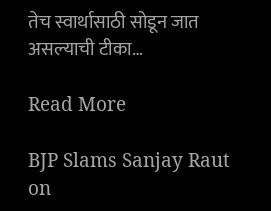तेच स्वार्थासाठी सोडून जात असल्याची टीका…

Read More

BJP Slams Sanjay Raut on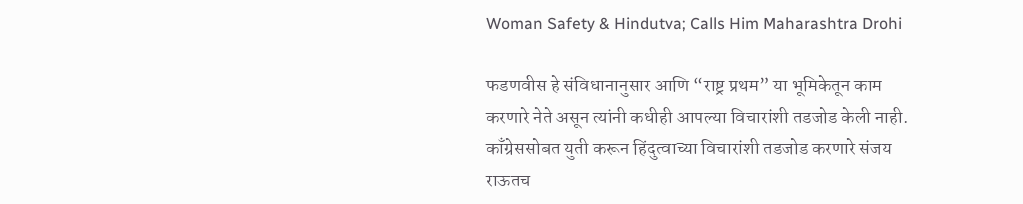Woman Safety & Hindutva; Calls Him Maharashtra Drohi

फडणवीस हे संविधानानुसार आणि “राष्ट्र प्रथम” या भूमिकेतून काम करणारे नेते असून त्यांनी कधीही आपल्या विचारांशी तडजोड केली नाही. काँग्रेससोबत युती करून हिंदुत्वाच्या विचारांशी तडजोड करणारे संजय राऊतच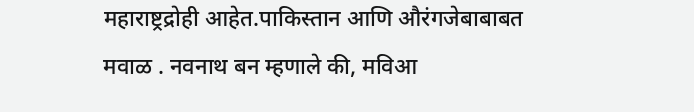महाराष्ट्रद्रोही आहेत.पाकिस्तान आणि औरंगजेबाबाबत मवाळ . नवनाथ बन म्हणाले की, मविआ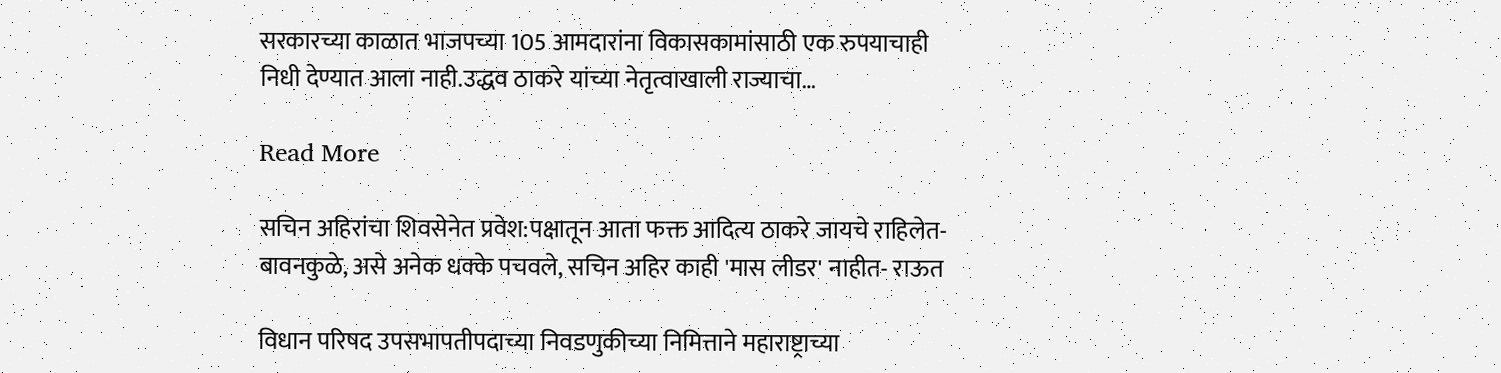सरकारच्या काळात भाजपच्या 105 आमदारांना विकासकामांसाठी एक रुपयाचाही निधी देण्यात आला नाही.उद्धव ठाकरे यांच्या नेतृत्वाखाली राज्याचा…

Read More

सचिन अहिरांचा शिवसेनेत प्रवेश:पक्षातून आता फक्त आदित्य ठाकरे जायचे राहिलेत- बावनकुळे, असे अनेक धक्के पचवले, सचिन अहिर काही 'मास लीडर' नाहीत- राऊत

विधान परिषद उपसभापतीपदाच्या निवडणुकीच्या निमित्ताने महाराष्ट्राच्या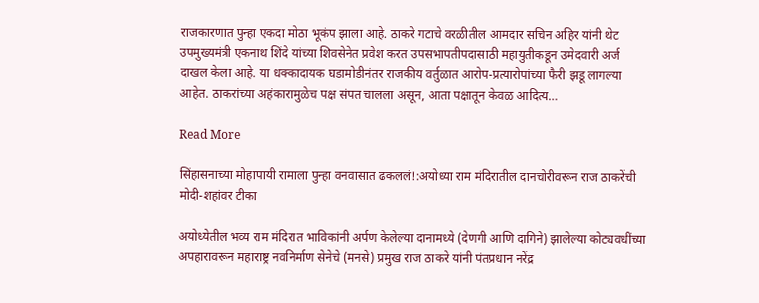राजकारणात पुन्हा एकदा मोठा भूकंप झाला आहे. ठाकरे गटाचे वरळीतील आमदार सचिन अहिर यांनी थेट उपमुख्यमंत्री एकनाथ शिंदे यांच्या शिवसेनेत प्रवेश करत उपसभापतीपदासाठी महायुतीकडून उमेदवारी अर्ज दाखल केला आहे. या धक्कादायक घडामोडीनंतर राजकीय वर्तुळात आरोप-प्रत्यारोपांच्या फैरी झडू लागल्या आहेत. ठाकरांच्या अहंकारामुळेच पक्ष संपत चालला असून, आता पक्षातून केवळ आदित्य…

Read More

सिंहासनाच्या मोहापायी रामाला पुन्हा वनवासात ढकललं!:अयोध्या राम मंदिरातील दानचोरीवरून राज ठाकरेंची मोदी-शहांवर टीका

अयोध्येतील भव्य राम मंदिरात भाविकांनी अर्पण केलेल्या दानामध्ये (देणगी आणि दागिने) झालेल्या कोट्यवधींच्या अपहारावरून महाराष्ट्र नवनिर्माण सेनेचे (मनसे) प्रमुख राज ठाकरे यांनी पंतप्रधान नरेंद्र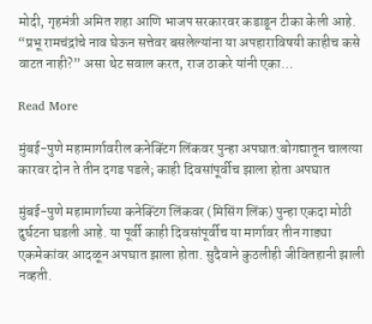मोदी, गृहमंत्री अमित शहा आणि भाजप सरकारवर कडाडून टीका केली आहे. “प्रभू रामचंद्रांचे नाव घेऊन सत्तेवर बसलेल्यांना या अपहाराविषयी काहीच कसे वाटत नाही?” असा थेट सवाल करत, राज ठाकरे यांनी एका…

Read More

मुंबई-पुणे महामार्गावरील कनेक्टिंग लिंकवर पुन्हा अपघात:बोगद्यातून चालत्या कारवर दोन ते तीन दगड पडले; काही दिवसांपूर्वीच झाला होता अपघात

मुंबई-पुणे महामार्गाच्या कनेक्टिंग लिंकवर (मिसिंग लिंक) पुन्हा एकदा मोठी दुर्घटना घडली आहे. या पूर्वी काही दिवसांपूर्वीच या मार्गावर तीन गाड्या एकमेकांवर आदळून अपघात झाला होता. सुदैवाने कुठलीही जीवितहानी झाली नव्हती.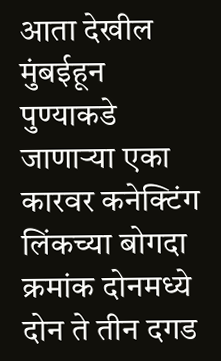आता देखील मुंबईहून पुण्याकडे जाणाऱ्या एका कारवर कनेक्टिंग लिंकच्या बोगदा क्रमांक दोनमध्ये दोन ते तीन दगड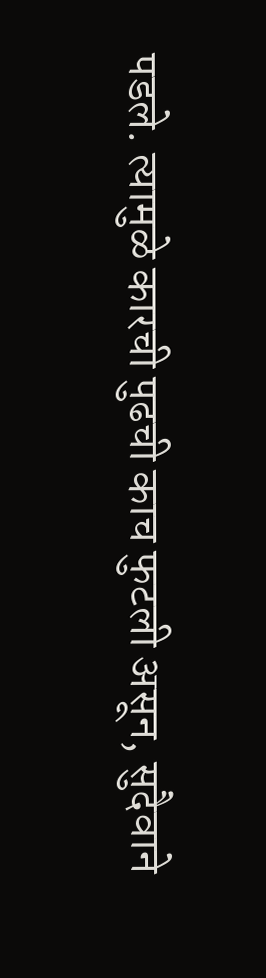पडले. त्यामुळे कारची पुढची काच फुटली असून, सुदैवाने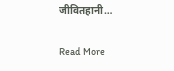जीवितहानी…

Read More